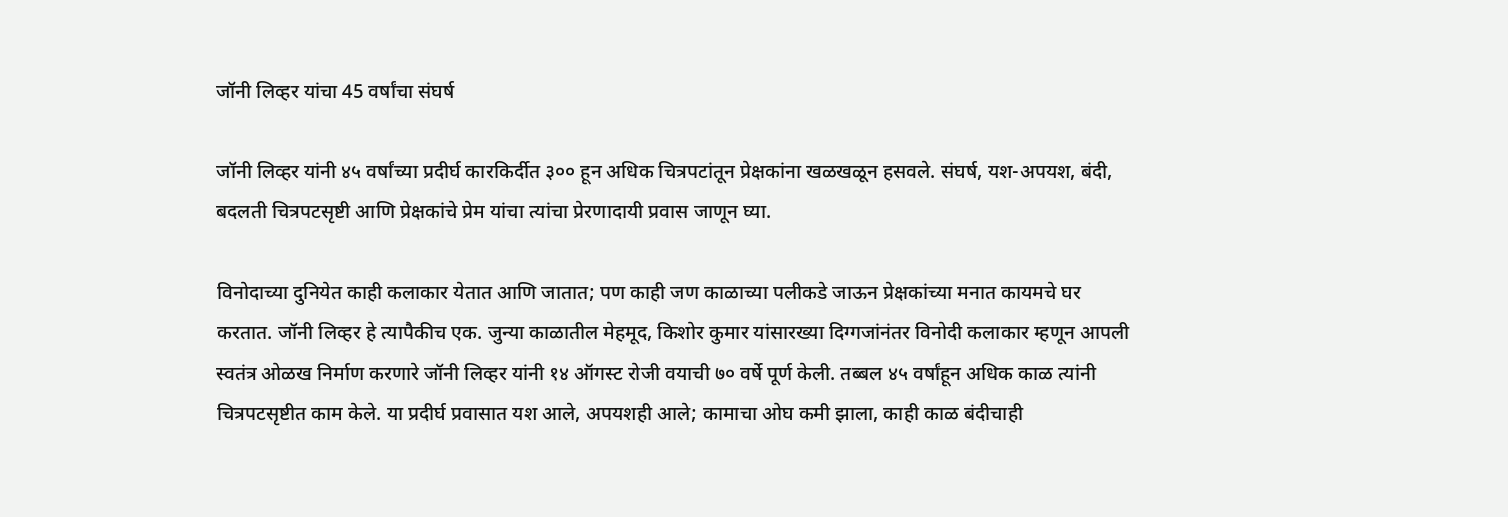जॉनी लिव्हर यांचा 45 वर्षांचा संघर्ष

जॉनी लिव्हर यांनी ४५ वर्षांच्या प्रदीर्घ कारकिर्दीत ३०० हून अधिक चित्रपटांतून प्रेक्षकांना खळखळून हसवले. संघर्ष, यश-अपयश, बंदी, बदलती चित्रपटसृष्टी आणि प्रेक्षकांचे प्रेम यांचा त्यांचा प्रेरणादायी प्रवास जाणून घ्या.

विनोदाच्या दुनियेत काही कलाकार येतात आणि जातात; पण काही जण काळाच्या पलीकडे जाऊन प्रेक्षकांच्या मनात कायमचे घर करतात. जॉनी लिव्हर हे त्यापैकीच एक. जुन्या काळातील मेहमूद, किशोर कुमार यांसारख्या दिग्गजांनंतर विनोदी कलाकार म्हणून आपली स्वतंत्र ओळख निर्माण करणारे जॉनी लिव्हर यांनी १४ ऑगस्ट रोजी वयाची ७० वर्षे पूर्ण केली. तब्बल ४५ वर्षांहून अधिक काळ त्यांनी चित्रपटसृष्टीत काम केले. या प्रदीर्घ प्रवासात यश आले, अपयशही आले; कामाचा ओघ कमी झाला, काही काळ बंदीचाही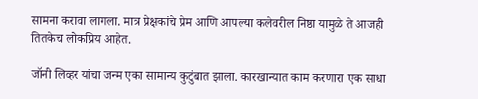सामना करावा लागला. मात्र प्रेक्षकांचे प्रेम आणि आपल्या कलेवरील निष्ठा यामुळे ते आजही तितकेच लोकप्रिय आहेत.

जॉनी लिव्हर यांचा जन्म एका सामान्य कुटुंबात झाला. कारखान्यात काम करणारा एक साधा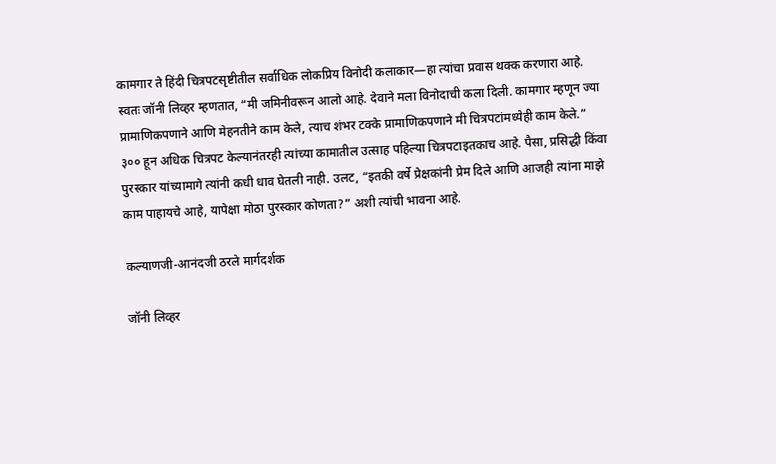कामगार ते हिंदी चित्रपटसृष्टीतील सर्वाधिक लोकप्रिय विनोदी कलाकार—हा त्यांचा प्रवास थक्क करणारा आहे. स्वतः जॉनी लिव्हर म्हणतात, “मी जमिनीवरून आलो आहे. देवाने मला विनोदाची कला दिली. कामगार म्हणून ज्या प्रामाणिकपणाने आणि मेहनतीने काम केले, त्याच शंभर टक्के प्रामाणिकपणाने मी चित्रपटांमध्येही काम केले.” ३०० हून अधिक चित्रपट केल्यानंतरही त्यांच्या कामातील उत्साह पहिल्या चित्रपटाइतकाच आहे. पैसा, प्रसिद्धी किंवा पुरस्कार यांच्यामागे त्यांनी कधी धाव घेतली नाही. उलट, “इतकी वर्षे प्रेक्षकांनी प्रेम दिले आणि आजही त्यांना माझे काम पाहायचे आहे, यापेक्षा मोठा पुरस्कार कोणता?” अशी त्यांची भावना आहे.

कल्याणजी-आनंदजी ठरले मार्गदर्शक

जॉनी लिव्हर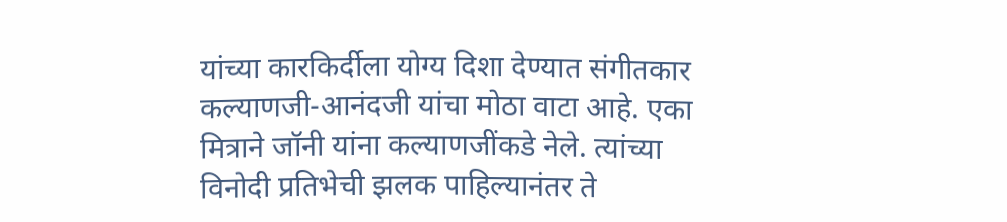यांच्या कारकिर्दीला योग्य दिशा देण्यात संगीतकार कल्याणजी-आनंदजी यांचा मोठा वाटा आहे. एका मित्राने जॉनी यांना कल्याणजींकडे नेले. त्यांच्या विनोदी प्रतिभेची झलक पाहिल्यानंतर ते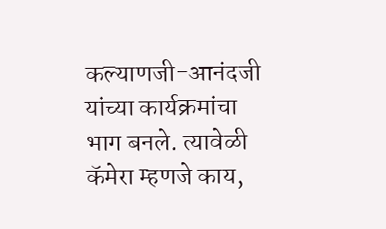कल्याणजी-आनंदजी यांच्या कार्यक्रमांचा भाग बनले. त्यावेळी कॅमेरा म्हणजे काय,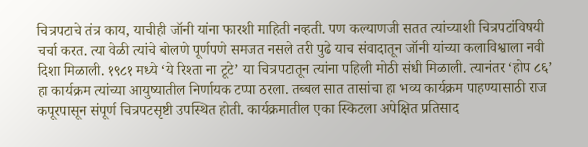चित्रपटाचे तंत्र काय, याचीही जॉनी यांना फारशी माहिती नव्हती. पण कल्याणजी सतत त्यांच्याशी चित्रपटांविषयी चर्चा करत. त्या वेळी त्यांचे बोलणे पूर्णपणे समजत नसले तरी पुढे याच संवादातून जॉनी यांच्या कलाविश्वाला नवी दिशा मिळाली. १९८१ मध्ये ‘ये रिश्ता ना टूटे’ या चित्रपटातून त्यांना पहिली मोठी संधी मिळाली. त्यानंतर ‘होप ८६’ हा कार्यक्रम त्यांच्या आयुष्यातील निर्णायक टप्पा ठरला. तब्बल सात तासांचा हा भव्य कार्यक्रम पाहण्यासाठी राज कपूरपासून संपूर्ण चित्रपटसृष्टी उपस्थित होती. कार्यक्रमातील एका स्किटला अपेक्षित प्रतिसाद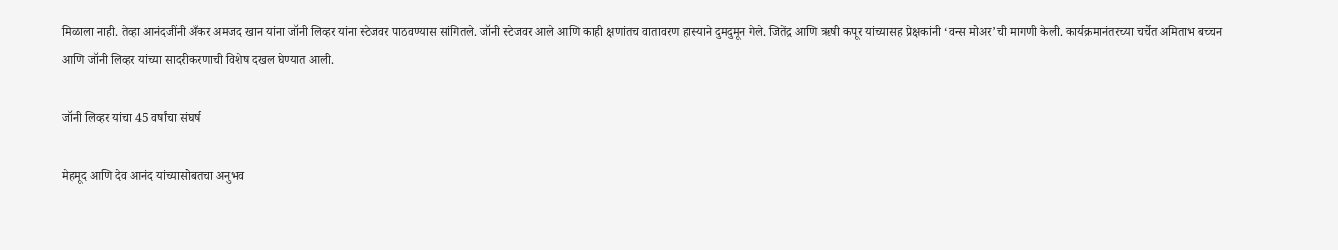मिळाला नाही. तेव्हा आनंदजींनी अँकर अमजद खान यांना जॉनी लिव्हर यांना स्टेजवर पाठवण्यास सांगितले. जॉनी स्टेजवर आले आणि काही क्षणांतच वातावरण हास्याने दुमदुमून गेले. जितेंद्र आणि ऋषी कपूर यांच्यासह प्रेक्षकांनी ‘वन्स मोअर’ची मागणी केली. कार्यक्रमानंतरच्या चर्चेत अमिताभ बच्चन आणि जॉनी लिव्हर यांच्या सादरीकरणाची विशेष दखल घेण्यात आली.

जॉनी लिव्हर यांचा 45 वर्षांचा संघर्ष

मेहमूद आणि देव आनंद यांच्यासोबतचा अनुभव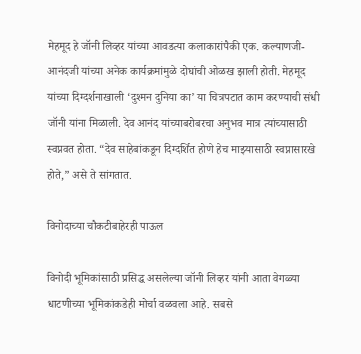मेहमूद हे जॉनी लिव्हर यांच्या आवडत्या कलाकारांपैकी एक. कल्याणजी-आनंदजी यांच्या अनेक कार्यक्रमांमुळे दोघांची ओळख झाली होती. मेहमूद यांच्या दिग्दर्शनाखाली ‘दुश्मन दुनिया का’ या चित्रपटात काम करण्याची संधी जॉनी यांना मिळाली. देव आनंद यांच्याबरोबरचा अनुभव मात्र त्यांच्यासाठी स्वप्नवत होता. “देव साहेबांकडून दिग्दर्शित होणे हेच माझ्यासाठी स्वप्नासारखे होते,” असे ते सांगतात.

विनोदाच्या चौकटीबाहेरही पाऊल

विनोदी भूमिकांसाठी प्रसिद्ध असलेल्या जॉनी लिव्हर यांनी आता वेगळ्या धाटणीच्या भूमिकांकडेही मोर्चा वळवला आहे. सबसे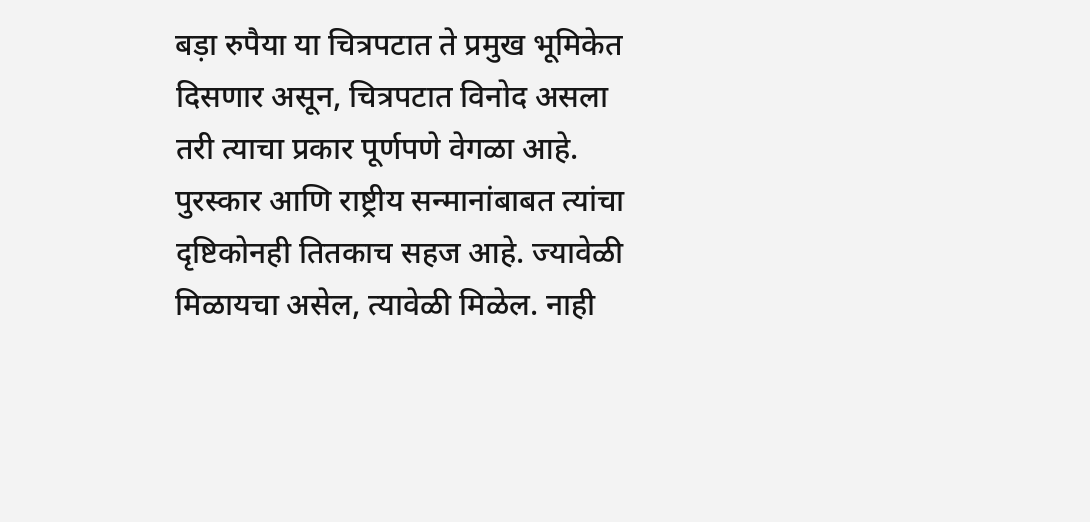बड़ा रुपैया या चित्रपटात ते प्रमुख भूमिकेत दिसणार असून, चित्रपटात विनोद असला तरी त्याचा प्रकार पूर्णपणे वेगळा आहे. पुरस्कार आणि राष्ट्रीय सन्मानांबाबत त्यांचा दृष्टिकोनही तितकाच सहज आहे. ज्यावेळी मिळायचा असेल, त्यावेळी मिळेल. नाही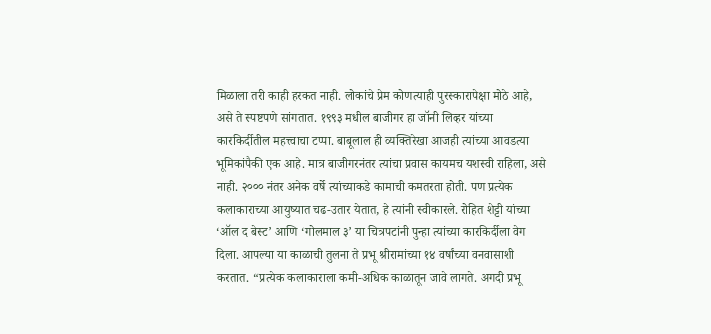मिळाला तरी काही हरकत नाही. लोकांचे प्रेम कोणत्याही पुरस्कारापेक्षा मोठे आहे, असे ते स्पष्टपणे सांगतात. १९९३ मधील बाजीगर हा जॉनी लिव्हर यांच्या कारकिर्दीतील महत्त्वाचा टप्पा. बाबूलाल ही व्यक्तिरेखा आजही त्यांच्या आवडत्या भूमिकांपैकी एक आहे. मात्र बाजीगरनंतर त्यांचा प्रवास कायमच यशस्वी राहिला, असे नाही. २००० नंतर अनेक वर्षे त्यांच्याकडे कामाची कमतरता होती. पण प्रत्येक कलाकाराच्या आयुष्यात चढ-उतार येतात, हे त्यांनी स्वीकारले. रोहित शेट्टी यांच्या ‘ऑल द बेस्ट’ आणि ‘गोलमाल ३’ या चित्रपटांनी पुन्हा त्यांच्या कारकिर्दीला वेग दिला. आपल्या या काळाची तुलना ते प्रभू श्रीरामांच्या १४ वर्षांच्या वनवासाशी करतात. “प्रत्येक कलाकाराला कमी-अधिक काळातून जावे लागते. अगदी प्रभू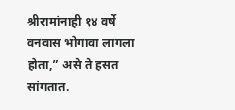श्रीरामांनाही १४ वर्षे वनवास भोगावा लागला होता,” असे ते हसत सांगतात.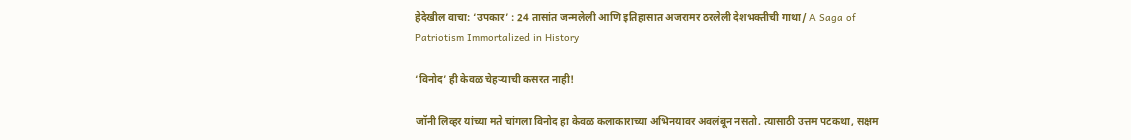हेदेखील वाचा: ‘उपकार’ : 24 तासांत जन्मलेली आणि इतिहासात अजरामर ठरलेली देशभक्तीची गाथा/ A Saga of Patriotism Immortalized in History

‘विनोद’ ही केवळ चेहऱ्याची कसरत नाही!

जॉनी लिव्हर यांच्या मते चांगला विनोद हा केवळ कलाकाराच्या अभिनयावर अवलंबून नसतो. त्यासाठी उत्तम पटकथा, सक्षम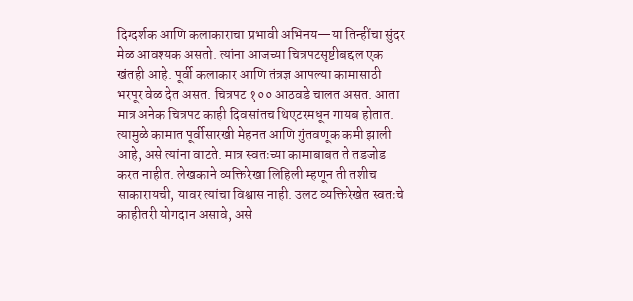दिग्दर्शक आणि कलाकाराचा प्रभावी अभिनय—या तिन्हींचा सुंदर मेळ आवश्यक असतो. त्यांना आजच्या चित्रपटसृष्टीबद्दल एक खंतही आहे. पूर्वी कलाकार आणि तंत्रज्ञ आपल्या कामासाठी भरपूर वेळ देत असत. चित्रपट १०० आठवडे चालत असत. आता मात्र अनेक चित्रपट काही दिवसांतच थिएटरमधून गायब होतात. त्यामुळे कामात पूर्वीसारखी मेहनत आणि गुंतवणूक कमी झाली आहे, असे त्यांना वाटते. मात्र स्वतःच्या कामाबाबत ते तडजोड करत नाहीत. लेखकाने व्यक्तिरेखा लिहिली म्हणून ती तशीच साकारायची, यावर त्यांचा विश्वास नाही. उलट व्यक्तिरेखेत स्वतःचे काहीतरी योगदान असावे, असे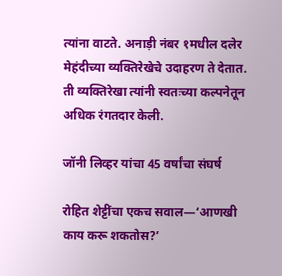त्यांना वाटते. अनाड़ी नंबर १मधील दलेर मेहंदीच्या व्यक्तिरेखेचे उदाहरण ते देतात. ती व्यक्तिरेखा त्यांनी स्वतःच्या कल्पनेतून अधिक रंगतदार केली.

जॉनी लिव्हर यांचा 45 वर्षांचा संघर्ष

रोहित शेट्टींचा एकच सवाल—‘आणखी काय करू शकतोस?’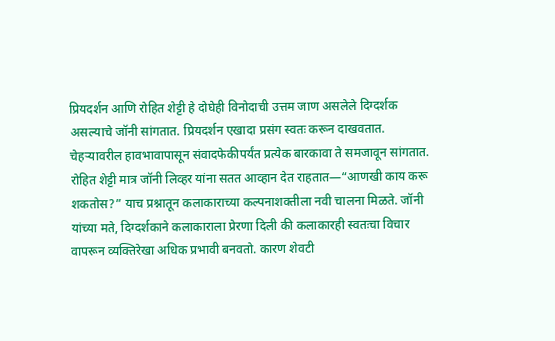प्रियदर्शन आणि रोहित शेट्टी हे दोघेही विनोदाची उत्तम जाण असलेले दिग्दर्शक असल्याचे जॉनी सांगतात. प्रियदर्शन एखादा प्रसंग स्वतः करून दाखवतात. चेहऱ्यावरील हावभावापासून संवादफेकीपर्यंत प्रत्येक बारकावा ते समजावून सांगतात. रोहित शेट्टी मात्र जॉनी लिव्हर यांना सतत आव्हान देत राहतात—“आणखी काय करू शकतोस?” याच प्रश्नातून कलाकाराच्या कल्पनाशक्तीला नवी चालना मिळते. जॉनी यांच्या मते, दिग्दर्शकाने कलाकाराला प्रेरणा दिली की कलाकारही स्वतःचा विचार वापरून व्यक्तिरेखा अधिक प्रभावी बनवतो. कारण शेवटी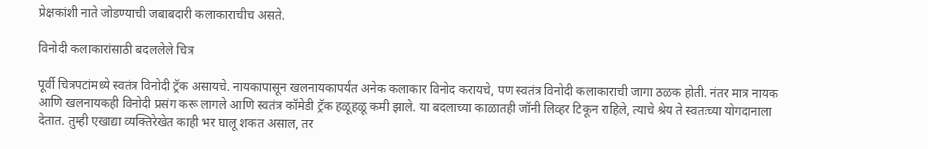प्रेक्षकांशी नाते जोडण्याची जबाबदारी कलाकाराचीच असते.

विनोदी कलाकारांसाठी बदललेले चित्र

पूर्वी चित्रपटांमध्ये स्वतंत्र विनोदी ट्रॅक असायचे. नायकापासून खलनायकापर्यंत अनेक कलाकार विनोद करायचे, पण स्वतंत्र विनोदी कलाकाराची जागा ठळक होती. नंतर मात्र नायक आणि खलनायकही विनोदी प्रसंग करू लागले आणि स्वतंत्र कॉमेडी ट्रॅक हळूहळू कमी झाले. या बदलाच्या काळातही जॉनी लिव्हर टिकून राहिले, त्याचे श्रेय ते स्वतःच्या योगदानाला देतात. तुम्ही एखाद्या व्यक्तिरेखेत काही भर घालू शकत असाल, तर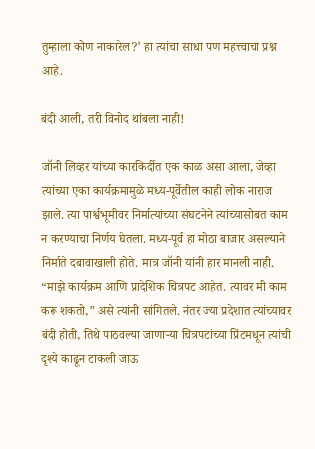तुम्हाला कोण नाकारेल?’ हा त्यांचा साधा पण महत्त्वाचा प्रश्न आहे.

बंदी आली, तरी विनोद थांबला नाही!

जॉनी लिव्हर यांच्या कारकिर्दीत एक काळ असा आला, जेव्हा त्यांच्या एका कार्यक्रमामुळे मध्य-पूर्वेतील काही लोक नाराज झाले. त्या पार्श्वभूमीवर निर्मात्यांच्या संघटनेने त्यांच्यासोबत काम न करण्याचा निर्णय घेतला. मध्य-पूर्व हा मोठा बाजार असल्याने निर्माते दबावाखाली होते. मात्र जॉनी यांनी हार मानली नाही. “माझे कार्यक्रम आणि प्रादेशिक चित्रपट आहेत. त्यावर मी काम करू शकतो,” असे त्यांनी सांगितले. नंतर ज्या प्रदेशात त्यांच्यावर बंदी होती, तिथे पाठवल्या जाणाऱ्या चित्रपटांच्या प्रिंटमधून त्यांची दृश्ये काढून टाकली जाऊ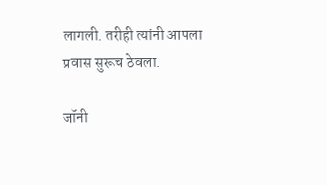लागली. तरीही त्यांनी आपला प्रवास सुरूच ठेवला.

जॉनी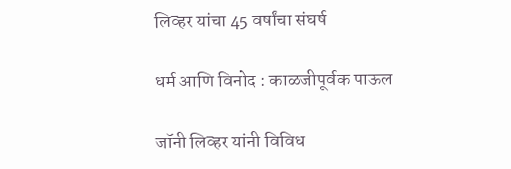लिव्हर यांचा 45 वर्षांचा संघर्ष

धर्म आणि विनोद : काळजीपूर्वक पाऊल

जॉनी लिव्हर यांनी विविध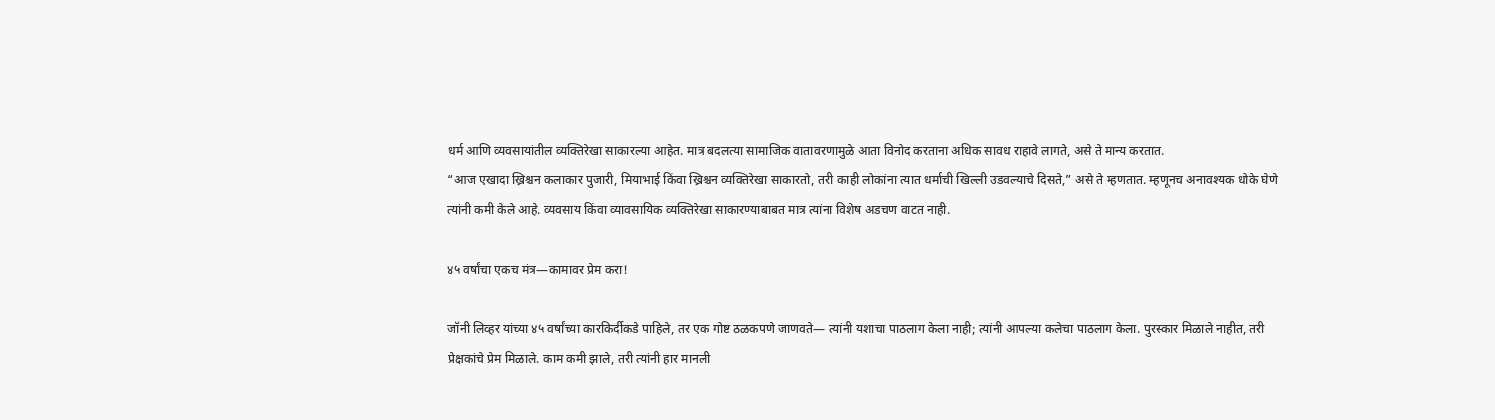धर्म आणि व्यवसायांतील व्यक्तिरेखा साकारल्या आहेत. मात्र बदलत्या सामाजिक वातावरणामुळे आता विनोद करताना अधिक सावध राहावे लागते, असे ते मान्य करतात.
“आज एखादा ख्रिश्चन कलाकार पुजारी, मियाभाई किंवा ख्रिश्चन व्यक्तिरेखा साकारतो, तरी काही लोकांना त्यात धर्माची खिल्ली उडवल्याचे दिसते,” असे ते म्हणतात. म्हणूनच अनावश्यक धोके घेणे त्यांनी कमी केले आहे. व्यवसाय किंवा व्यावसायिक व्यक्तिरेखा साकारण्याबाबत मात्र त्यांना विशेष अडचण वाटत नाही.

४५ वर्षांचा एकच मंत्र—कामावर प्रेम करा!

जॉनी लिव्हर यांच्या ४५ वर्षांच्या कारकिर्दीकडे पाहिले, तर एक गोष्ट ठळकपणे जाणवते— त्यांनी यशाचा पाठलाग केला नाही; त्यांनी आपल्या कलेचा पाठलाग केला. पुरस्कार मिळाले नाहीत, तरी प्रेक्षकांचे प्रेम मिळाले. काम कमी झाले, तरी त्यांनी हार मानली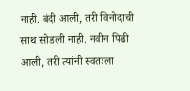नाही. बंदी आली, तरी विनोदाची साथ सोडली नाही. नवीन पिढी आली, तरी त्यांनी स्वतःला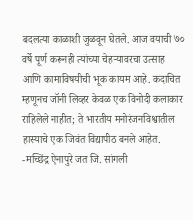बदलत्या काळाशी जुळवून घेतले. आज वयाची ७० वर्षे पूर्ण करूनही त्यांच्या चेहऱ्यावरचा उत्साह आणि कामाविषयीची भूक कायम आहे. कदाचित म्हणूनच जॉनी लिव्हर केवळ एक विनोदी कलाकार राहिलेले नाहीत; ते भारतीय मनोरंजनविश्वातील हास्याचे एक जिवंत विद्यापीठ बनले आहेत.
-मच्छिंद्र ऐनापुरे जत जि. सांगली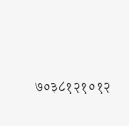७०३८१२१०१२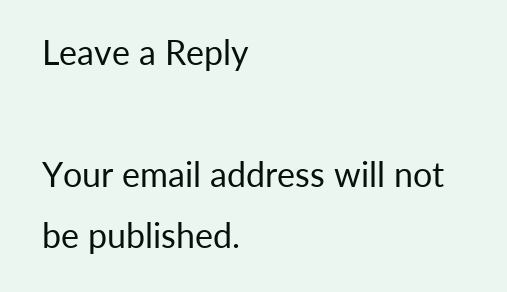Leave a Reply

Your email address will not be published.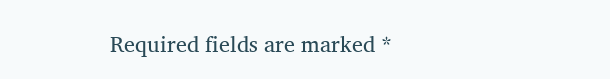Required fields are marked *